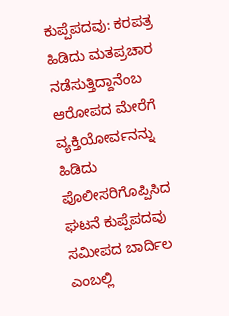ಕುಪ್ಪೆಪದವು: ಕರಪತ್ರ ಹಿಡಿದು ಮತಪ್ರಚಾರ ನಡೆಸುತ್ತಿದ್ದಾನೆಂಬ ಆರೋಪದ ಮೇರೆಗೆ ವ್ಯಕ್ತಿಯೋರ್ವನನ್ನು ಹಿಡಿದು ಪೊಲೀಸರಿಗೊಪ್ಪಿಸಿದ ಘಟನೆ ಕುಪ್ಪೆಪದವು ಸಮೀಪದ ಬಾರ್ದಿಲ ಎಂಬಲ್ಲಿ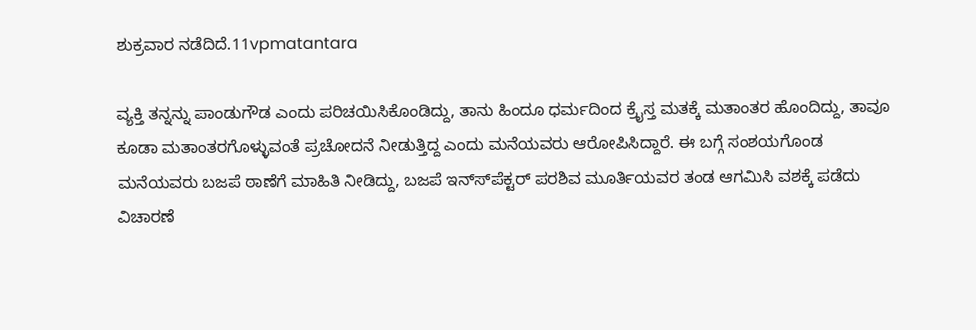ಶುಕ್ರವಾರ ನಡೆದಿದೆ.11vpmatantara

ವ್ಯಕ್ತಿ ತನ್ನನ್ನು ಪಾಂಡುಗೌಡ ಎಂದು ಪರಿಚಯಿಸಿಕೊಂಡಿದ್ದು, ತಾನು ಹಿಂದೂ ಧರ್ಮದಿಂದ ಕ್ರೈಸ್ತ ಮತಕ್ಕೆ ಮತಾಂತರ ಹೊಂದಿದ್ದು, ತಾವೂ ಕೂಡಾ ಮತಾಂತರಗೊಳ್ಳುವಂತೆ ಪ್ರಚೋದನೆ ನೀಡುತ್ತಿದ್ದ ಎಂದು ಮನೆಯವರು ಆರೋಪಿಸಿದ್ದಾರೆ. ಈ ಬಗ್ಗೆ ಸಂಶಯಗೊಂಡ ಮನೆಯವರು ಬಜಪೆ ಠಾಣೆಗೆ ಮಾಹಿತಿ ನೀಡಿದ್ದು, ಬಜಪೆ ಇನ್ಸ್‍ಪೆಕ್ಟರ್ ಪರಶಿವ ಮೂರ್ತಿಯವರ ತಂಡ ಆಗಮಿಸಿ ವಶಕ್ಕೆ ಪಡೆದು ವಿಚಾರಣೆ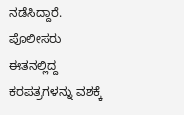ನಡೆಸಿದ್ದಾರೆ. ಪೊಲೀಸರು ಈತನಲ್ಲಿದ್ದ ಕರಪತ್ರಗಳನ್ನು ವಶಕ್ಕೆ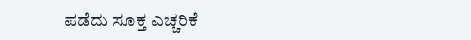ಪಡೆದು ಸೂಕ್ತ ಎಚ್ಚರಿಕೆ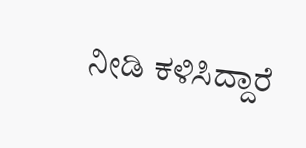ನೀಡಿ ಕಳಿಸಿದ್ದಾರೆ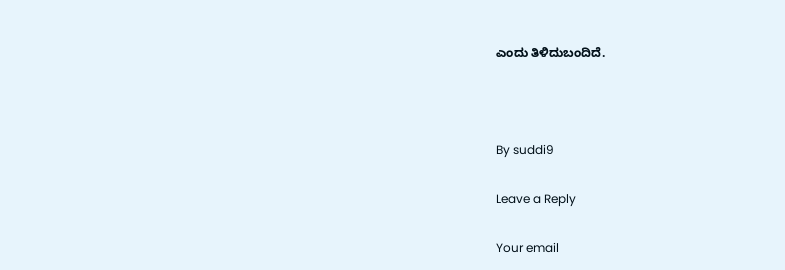ಎಂದು ತಿಳಿದುಬಂದಿದೆ.



By suddi9

Leave a Reply

Your email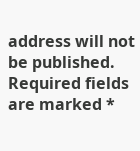address will not be published. Required fields are marked *